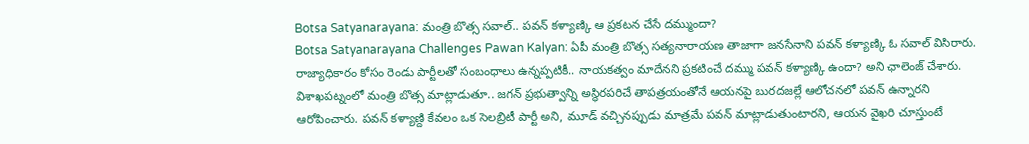Botsa Satyanarayana: మంత్రి బొత్స సవాల్.. పవన్ కళ్యాణ్కి ఆ ప్రకటన చేసే దమ్ముందా?
Botsa Satyanarayana Challenges Pawan Kalyan: ఏపీ మంత్రి బొత్స సత్యనారాయణ తాజాగా జనసేనాని పవన్ కళ్యాణ్కి ఓ సవాల్ విసిరారు. రాజ్యాధికారం కోసం రెండు పార్టీలతో సంబంధాలు ఉన్నప్పటికీ.. నాయకత్వం మాదేనని ప్రకటించే దమ్ము పవన్ కళ్యాణ్కి ఉందా? అని ఛాలెంజ్ చేశారు. విశాఖపట్నంలో మంత్రి బొత్స మాట్లాడుతూ.. జగన్ ప్రభుత్వాన్ని అస్థిరపరిచే తాపత్రయంతోనే ఆయనపై బురదజల్లే ఆలోచనలో పవన్ ఉన్నారని ఆరోపించారు. పవన్ కళ్యాణ్ది కేవలం ఒక సెలబ్రిటీ పార్టీ అని, మూడ్ వచ్చినప్పుడు మాత్రమే పవన్ మాట్లాడుతుంటారని, ఆయన వైఖరి చూస్తుంటే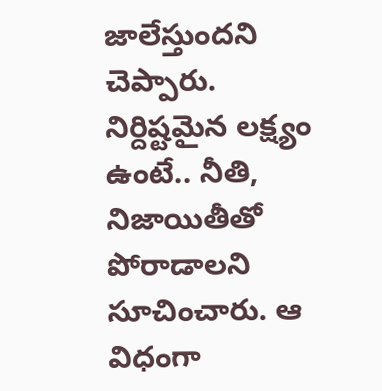జాలేస్తుందని చెప్పారు. నిర్దిష్టమైన లక్ష్యం ఉంటే.. నీతి, నిజాయితీతో పోరాడాలని సూచించారు. ఆ విధంగా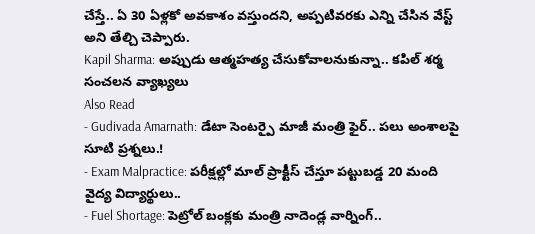చేస్తే.. ఏ 30 ఏళ్లకో అవకాశం వస్తుందని, అప్పటివరకు ఎన్ని చేసిన వేస్ట్ అని తేల్చి చెప్పారు.
Kapil Sharma: అప్పుడు ఆత్మహత్య చేసుకోవాలనుకున్నా.. కపిల్ శర్మ సంచలన వ్యాఖ్యలు
Also Read
- Gudivada Amarnath: డేటా సెంటర్పై మాజీ మంత్రి ఫైర్.. పలు అంశాలపై సూటి ప్రశ్నలు.!
- Exam Malpractice: పరీక్షల్లో మాల్ ప్రాక్టీస్ చేస్తూ పట్టుబడ్డ 20 మంది వైద్య విద్యార్థులు..
- Fuel Shortage: పెట్రోల్ బంక్లకు మంత్రి నాదెండ్ల వార్నింగ్..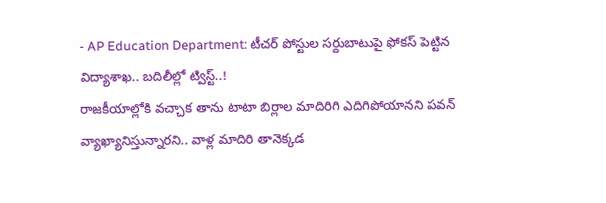- AP Education Department: టీచర్ పోస్టుల సర్దుబాటుపై ఫోకస్ పెట్టిన విద్యాశాఖ.. బదిలీల్లో ట్విస్ట్..!
రాజకీయాల్లోకి వచ్చాక తాను టాటా బిర్లాల మాదిరిగి ఎదిగిపోయానని పవన్ వ్యాఖ్యానిస్తున్నారని.. వాళ్ల మాదిరి తానెక్కడ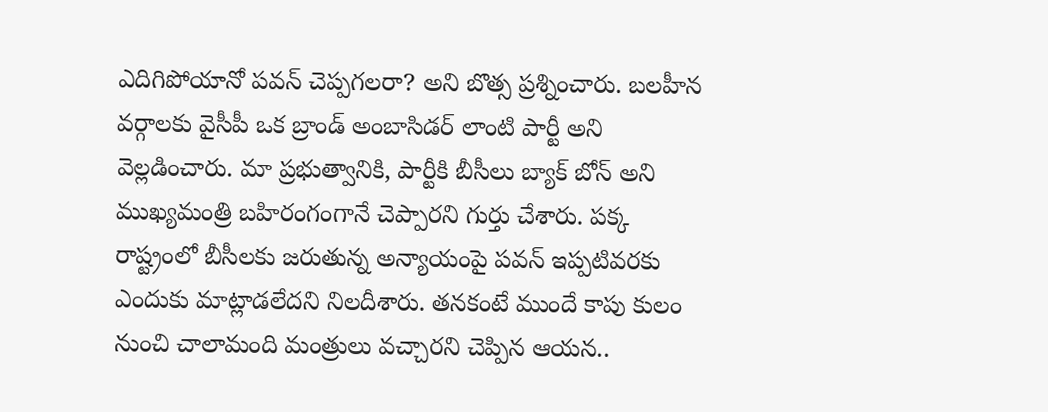ఎదిగిపోయానో పవన్ చెప్పగలరా? అని బొత్స ప్రశ్నించారు. బలహీన వర్గాలకు వైసీపీ ఒక బ్రాండ్ అంబాసిడర్ లాంటి పార్టీ అని వెల్లడించారు. మా ప్రభుత్వానికి, పార్టీకి బీసీలు బ్యాక్ బోన్ అని ముఖ్యమంత్రి బహిరంగంగానే చెప్పారని గుర్తు చేశారు. పక్క రాష్ట్రంలో బీసీలకు జరుతున్న అన్యాయంపై పవన్ ఇప్పటివరకు ఎందుకు మాట్లాడలేదని నిలదీశారు. తనకంటే ముందే కాపు కులం నుంచి చాలామంది మంత్రులు వచ్చారని చెప్పిన ఆయన..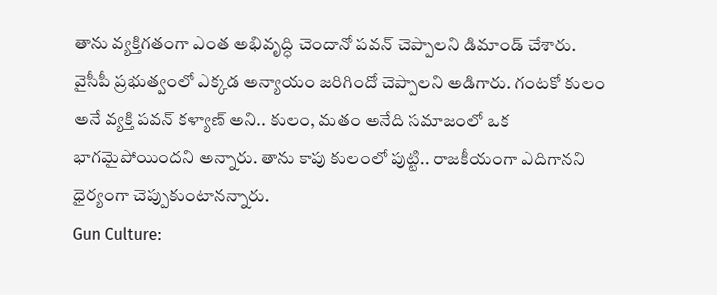తాను వ్యక్తిగతంగా ఎంత అభివృద్ధి చెందానో పవన్ చెప్పాలని డిమాండ్ చేశారు. వైసీపీ ప్రభుత్వంలో ఎక్కడ అన్యాయం జరిగిందో చెప్పాలని అడిగారు. గంటకో కులం అనే వ్యక్తి పవన్ కళ్యాణ్ అని.. కులం, మతం అనేది సమాజంలో ఒక భాగమైపోయిందని అన్నారు. తాను కాపు కులంలో పుట్టి.. రాజకీయంగా ఎదిగానని ధైర్యంగా చెప్పుకుంటానన్నారు.
Gun Culture: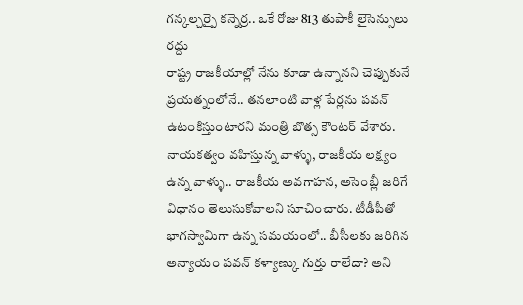గన్కల్చర్పై కన్నెర్ర.. ఒకే రోజు 813 తుపాకీ లైసెన్సులు రద్దు
రాష్ట్ర రాజకీయాల్లో నేను కూడా ఉన్నానని చెప్పుకునే ప్రయత్నంలోనే.. తనలాంటి వాళ్ల పేర్లను పవన్ ఉటంకిస్తుంటారని మంత్రి బొత్స కౌంటర్ వేశారు. నాయకత్వం వహిస్తున్న వాళ్ళు, రాజకీయ లక్ష్యం ఉన్న వాళ్ళు.. రాజకీయ అవగాహన, అసెంబ్లీ జరిగే విధానం తెలుసుకోవాలని సూచించారు. టీడీపీతో భాగస్వామిగా ఉన్న సమయంలో.. బీసీలకు జరిగిన అన్యాయం పవన్ కళ్యాణ్కు గుర్తు రాలేదా? అని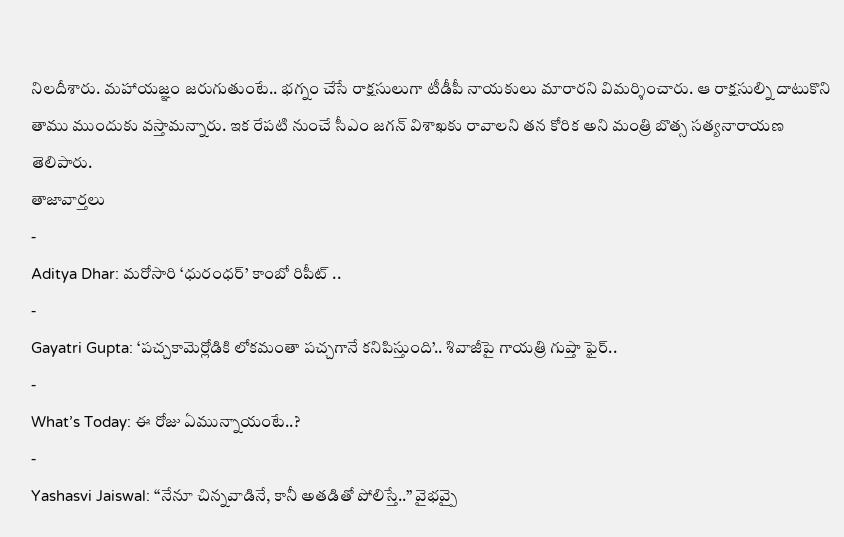నిలదీశారు. మహాయజ్ఞం జరుగుతుంటే.. భగ్నం చేసే రాక్షసులుగా టీడీపీ నాయకులు మారారని విమర్శించారు. ఆ రాక్షసుల్ని దాటుకొని తాము ముందుకు వస్తామన్నారు. ఇక రేపటి నుంచే సీఎం జగన్ విశాఖకు రావాలని తన కోరిక అని మంత్రి బొత్స సత్యనారాయణ తెలిపారు.
తాజావార్తలు
-
Aditya Dhar: మరోసారి ‘ధురంధర్’ కాంబో రిపీట్ ..
-
Gayatri Gupta: ‘పచ్చకామెర్లోడికి లోకమంతా పచ్చగానే కనిపిస్తుంది’.. శివాజీపై గాయత్రి గుప్తా ఫైర్..
-
What’s Today: ఈ రోజు ఏమున్నాయంటే..?
-
Yashasvi Jaiswal: “నేనూ చిన్నవాడినే, కానీ అతడితో పోలిస్తే..” వైభవ్పై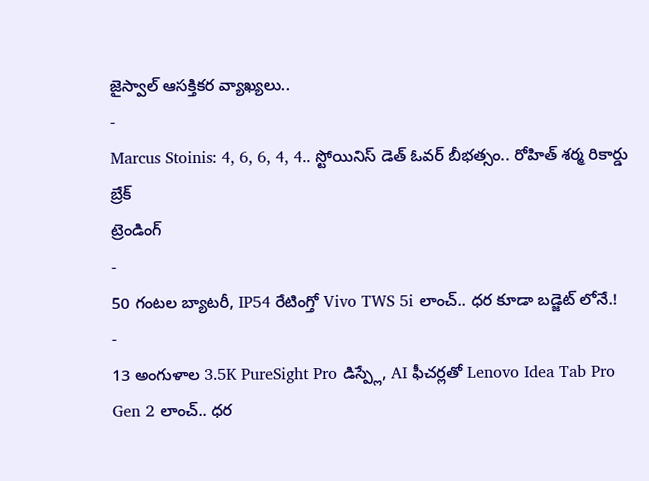జైస్వాల్ ఆసక్తికర వ్యాఖ్యలు..
-
Marcus Stoinis: 4, 6, 6, 4, 4.. స్టోయినిస్ డెత్ ఓవర్ బీభత్సం.. రోహిత్ శర్మ రికార్డు బ్రేక్
ట్రెండింగ్
-
50 గంటల బ్యాటరీ, IP54 రేటింగ్తో Vivo TWS 5i లాంచ్.. ధర కూడా బడ్జెట్ లోనే.!
-
13 అంగుళాల 3.5K PureSight Pro డిస్ప్లే, AI ఫీచర్లతో Lenovo Idea Tab Pro Gen 2 లాంచ్.. ధర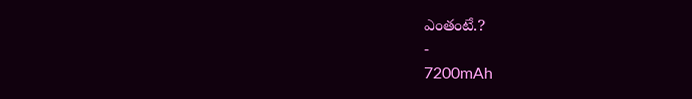ఎంతంటే.?
-
7200mAh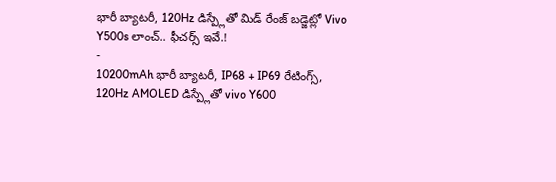భారీ బ్యాటరీ, 120Hz డిస్ప్లేతో మిడ్ రేంజ్ బడ్జెట్లో Vivo Y500s లాంచ్.. ఫీచర్స్ ఇవే.!
-
10200mAh భారీ బ్యాటరీ, IP68 + IP69 రేటింగ్స్, 120Hz AMOLED డిస్ప్లేతో vivo Y600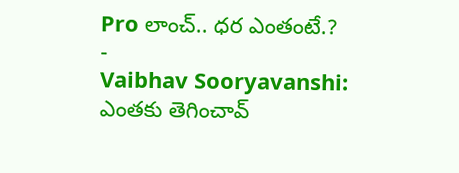Pro లాంచ్.. ధర ఎంతంటే.?
-
Vaibhav Sooryavanshi: ఎంతకు తెగించావ్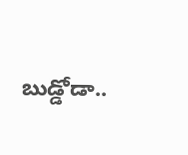బుడ్డోడా..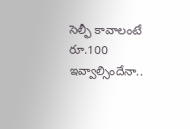సెల్ఫీ కావాలంటే రూ.100 ఇవ్వాల్సిందేనా..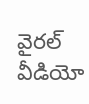వైరల్ వీడియో